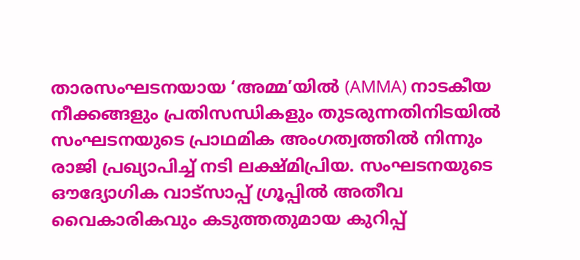താരസംഘടനയായ ‘അമ്മ’യിൽ (AMMA) നാടകീയ നീക്കങ്ങളും പ്രതിസന്ധികളും തുടരുന്നതിനിടയിൽ സംഘടനയുടെ പ്രാഥമിക അംഗത്വത്തിൽ നിന്നും രാജി പ്രഖ്യാപിച്ച് നടി ലക്ഷ്മിപ്രിയ. സംഘടനയുടെ ഔദ്യോഗിക വാട്സാപ്പ് ഗ്രൂപ്പിൽ അതീവ വൈകാരികവും കടുത്തതുമായ കുറിപ്പ്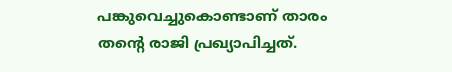പങ്കുവെച്ചുകൊണ്ടാണ് താരം തന്റെ രാജി പ്രഖ്യാപിച്ചത്.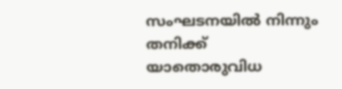സംഘടനയിൽ നിന്നും തനിക്ക് യാതൊരുവിധ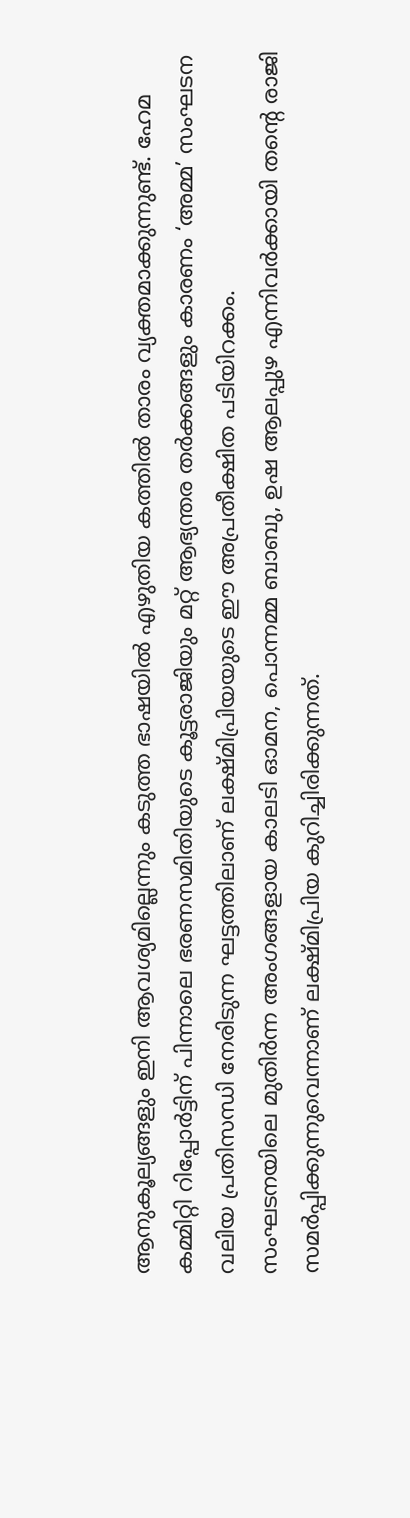ആനുകൂല്യങ്ങളും ഇനി ആവശ്യമില്ലെന്നും കടുത്ത ഭാഷയിൽ എഴുതിയ കത്തിൽ താരം വ്യക്തമാക്കുന്നുണ്ട്. ഹേമ കമ്മിറ്റി റിപ്പോർട്ടിന് പിന്നാലെ ഭരണസമിതിയുടെ കൂട്ടരാജിയും മറ്റ് ആഭ്യന്തര തർക്കങ്ങളും കാരണം ‘അമ്മ’ സംഘടന വലിയ പ്രതിസന്ധി നേരിടുന്ന ഘട്ടത്തിലാണ് ലക്ഷ്മിപ്രിയയുടെ ഈ അപ്രതീക്ഷിത പടിയിറക്കം.
സംഘടനയിലെ മുതിർന്ന അംഗങ്ങളായ കാലടി ഓമന, പൊന്നമ്മ ബാബു, ഉഷ ആലപ്പുഴ എന്നിവർക്കായി തന്റെ രാജി സമർപ്പിക്കുന്നുവെന്നാണ് ലക്ഷ്മിപ്രിയ കുറിച്ചിരിക്കുന്നത്.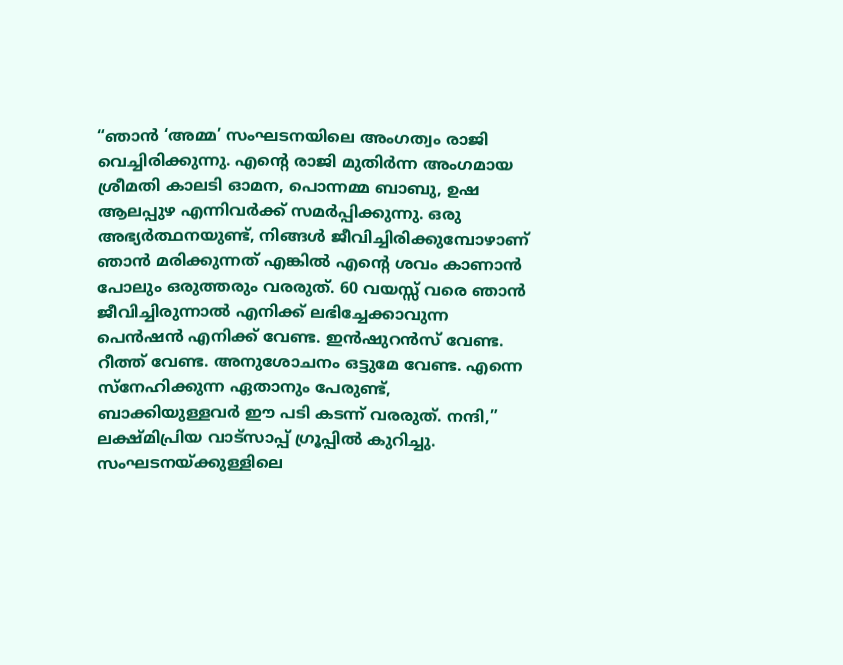“ഞാൻ ‘അമ്മ’ സംഘടനയിലെ അംഗത്വം രാജി വെച്ചിരിക്കുന്നു. എന്റെ രാജി മുതിർന്ന അംഗമായ ശ്രീമതി കാലടി ഓമന, പൊന്നമ്മ ബാബു, ഉഷ ആലപ്പുഴ എന്നിവർക്ക് സമർപ്പിക്കുന്നു. ഒരു അഭ്യർത്ഥനയുണ്ട്, നിങ്ങൾ ജീവിച്ചിരിക്കുമ്പോഴാണ് ഞാൻ മരിക്കുന്നത് എങ്കിൽ എന്റെ ശവം കാണാൻ പോലും ഒരുത്തരും വരരുത്. 60 വയസ്സ് വരെ ഞാൻ ജീവിച്ചിരുന്നാൽ എനിക്ക് ലഭിച്ചേക്കാവുന്ന പെൻഷൻ എനിക്ക് വേണ്ട. ഇൻഷുറൻസ് വേണ്ട. റീത്ത് വേണ്ട. അനുശോചനം ഒട്ടുമേ വേണ്ട. എന്നെ സ്നേഹിക്കുന്ന ഏതാനും പേരുണ്ട്, ബാക്കിയുള്ളവർ ഈ പടി കടന്ന് വരരുത്. നന്ദി,” ലക്ഷ്മിപ്രിയ വാട്സാപ്പ് ഗ്രൂപ്പിൽ കുറിച്ചു.
സംഘടനയ്ക്കുള്ളിലെ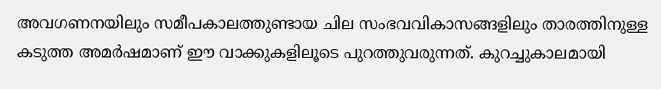അവഗണനയിലും സമീപകാലത്തുണ്ടായ ചില സംഭവവികാസങ്ങളിലും താരത്തിനുള്ള കടുത്ത അമർഷമാണ് ഈ വാക്കുകളിലൂടെ പുറത്തുവരുന്നത്. കുറച്ചുകാലമായി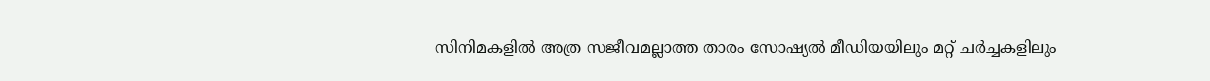സിനിമകളിൽ അത്ര സജീവമല്ലാത്ത താരം സോഷ്യൽ മീഡിയയിലും മറ്റ് ചർച്ചകളിലും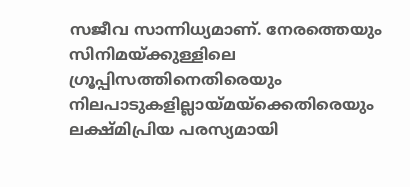സജീവ സാന്നിധ്യമാണ്. നേരത്തെയും സിനിമയ്ക്കുള്ളിലെ ഗ്രൂപ്പിസത്തിനെതിരെയും നിലപാടുകളില്ലായ്മയ്ക്കെതിരെയും ലക്ഷ്മിപ്രിയ പരസ്യമായി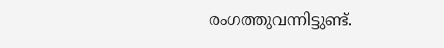രംഗത്തുവന്നിട്ടുണ്ട്.